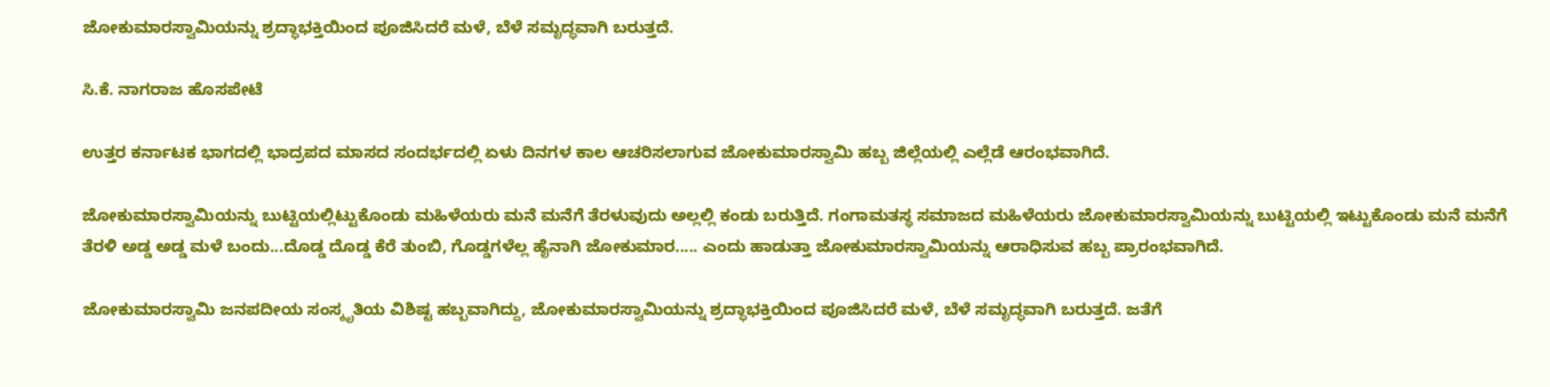ಜೋಕುಮಾರಸ್ವಾಮಿಯನ್ನು ಶ್ರದ್ಧಾಭಕ್ತಿಯಿಂದ ಪೂಜಿಸಿದರೆ ಮಳೆ, ಬೆಳೆ ಸಮೃದ್ಧವಾಗಿ ಬರುತ್ತದೆ.

ಸಿ.ಕೆ. ನಾಗರಾಜ ಹೊಸಪೇಟೆ

ಉತ್ತರ ಕರ್ನಾಟಕ ಭಾಗದಲ್ಲಿ ಭಾದ್ರಪದ ಮಾಸದ ಸಂದರ್ಭದಲ್ಲಿ ಏಳು ದಿನಗಳ ಕಾಲ ಆಚರಿಸಲಾಗುವ ಜೋಕುಮಾರಸ್ವಾಮಿ ಹಬ್ಬ ಜಿಲ್ಲೆಯಲ್ಲಿ ಎಲ್ಲೆಡೆ ಆರಂಭವಾಗಿದೆ.

ಜೋಕುಮಾರಸ್ವಾಮಿಯನ್ನು ಬುಟ್ಟಿಯಲ್ಲಿಟ್ಟುಕೊಂಡು ಮಹಿಳೆಯರು ಮನೆ ಮನೆಗೆ ತೆರಳುವುದು ಅಲ್ಲಲ್ಲಿ ಕಂಡು ಬರುತ್ತಿದೆ. ಗಂಗಾಮತಸ್ಥ ಸಮಾಜದ ಮಹಿಳೆಯರು ಜೋಕುಮಾರಸ್ವಾಮಿಯನ್ನು ಬುಟ್ಟಿಯಲ್ಲಿ ಇಟ್ಟುಕೊಂಡು ಮನೆ ಮನೆಗೆ ತೆರಳಿ ಅಡ್ಡ ಅಡ್ಡ ಮಳೆ ಬಂದು...ದೊಡ್ಡ ದೊಡ್ಡ ಕೆರೆ ತುಂಬಿ, ಗೊಡ್ಡಗಳೆಲ್ಲ ಹೈನಾಗಿ ಜೋಕುಮಾರ..... ಎಂದು ಹಾಡುತ್ತಾ ಜೋಕುಮಾರಸ್ವಾಮಿಯನ್ನು ಆರಾಧಿಸುವ ಹಬ್ಬ ಪ್ರಾರಂಭವಾಗಿದೆ.

ಜೋಕುಮಾರಸ್ವಾಮಿ ಜನಪದೀಯ ಸಂಸ್ಕೃತಿಯ ವಿಶಿಷ್ಟ ಹಬ್ಬವಾಗಿದ್ದು, ಜೋಕುಮಾರಸ್ವಾಮಿಯನ್ನು ಶ್ರದ್ಧಾಭಕ್ತಿಯಿಂದ ಪೂಜಿಸಿದರೆ ಮಳೆ, ಬೆಳೆ ಸಮೃದ್ಧವಾಗಿ ಬರುತ್ತದೆ. ಜತೆಗೆ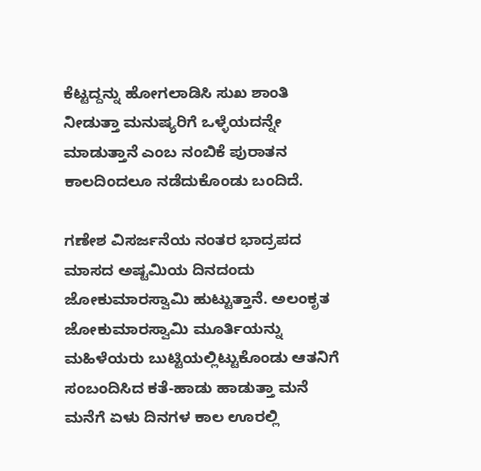ಕೆಟ್ಟದ್ದನ್ನು ಹೋಗಲಾಡಿಸಿ ಸುಖ ಶಾಂತಿ ನೀಡುತ್ತಾ ಮನುಷ್ಯರಿಗೆ ಒಳ್ಳೆಯದನ್ನೇ ಮಾಡುತ್ತಾನೆ ಎಂಬ ನಂಬಿಕೆ ಪುರಾತನ ಕಾಲದಿಂದಲೂ ನಡೆದುಕೊಂಡು ಬಂದಿದೆ.

ಗಣೇಶ ವಿಸರ್ಜನೆಯ ನಂತರ ಭಾದ್ರಪದ ಮಾಸದ ಅಷ್ಟಮಿಯ ದಿನದಂದು ಜೋಕುಮಾರಸ್ವಾಮಿ ಹುಟ್ಟುತ್ತಾನೆ. ಅಲಂಕೃತ ಜೋಕುಮಾರಸ್ವಾಮಿ ಮೂರ್ತಿಯನ್ನು ಮಹಿಳೆಯರು ಬುಟ್ಟಿಯಲ್ಲಿಟ್ಟುಕೊಂಡು ಆತನಿಗೆ ಸಂಬಂದಿಸಿದ ಕತೆ-ಹಾಡು ಹಾಡುತ್ತಾ ಮನೆ ಮನೆಗೆ ಏಳು ದಿನಗಳ ಕಾಲ ಊರಲ್ಲಿ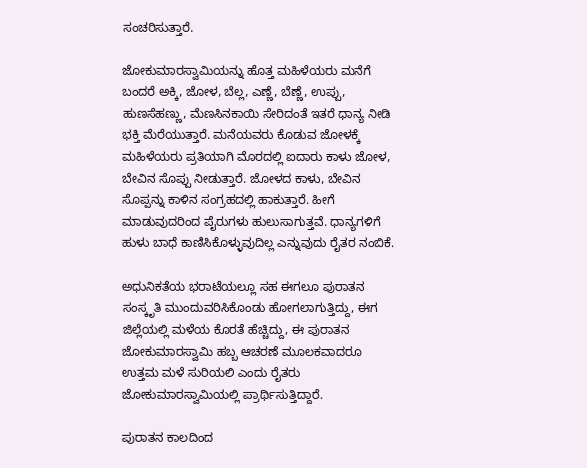ಸಂಚರಿಸುತ್ತಾರೆ.

ಜೋಕುಮಾರಸ್ವಾಮಿಯನ್ನು ಹೊತ್ತ ಮಹಿಳೆಯರು ಮನೆಗೆ ಬಂದರೆ ಅಕ್ಕಿ, ಜೋಳ, ಬೆಲ್ಲ, ಎಣ್ಣೆ, ಬೆಣ್ಣೆ, ಉಪ್ಪು, ಹುಣಸೆಹಣ್ಣು, ಮೆಣಸಿನಕಾಯಿ ಸೇರಿದಂತೆ ಇತರೆ ಧಾನ್ಯ ನೀಡಿ ಭಕ್ತಿ ಮೆರೆಯುತ್ತಾರೆ. ಮನೆಯವರು ಕೊಡುವ ಜೋಳಕ್ಕೆ ಮಹಿಳೆಯರು ಪ್ರತಿಯಾಗಿ ಮೊರದಲ್ಲಿ ಐದಾರು ಕಾಳು ಜೋಳ, ಬೇವಿನ ಸೊಪ್ಪು ನೀಡುತ್ತಾರೆ. ಜೋಳದ ಕಾಳು, ಬೇವಿನ ಸೊಪ್ಪನ್ನು ಕಾಳಿನ ಸಂಗ್ರಹದಲ್ಲಿ ಹಾಕುತ್ತಾರೆ. ಹೀಗೆ ಮಾಡುವುದರಿಂದ ಪೈರುಗಳು ಹುಲುಸಾಗುತ್ತವೆ. ಧಾನ್ಯಗಳಿಗೆ ಹುಳು ಬಾಧೆ ಕಾಣಿಸಿಕೊಳ್ಳುವುದಿಲ್ಲ ಎನ್ನುವುದು ರೈತರ ನಂಬಿಕೆ.

ಅಧುನಿಕತೆಯ ಭರಾಟೆಯಲ್ಲೂ ಸಹ ಈಗಲೂ ಪುರಾತನ ಸಂಸ್ಕೃತಿ ಮುಂದುವರಿಸಿಕೊಂಡು ಹೋಗಲಾಗುತ್ತಿದ್ದು, ಈಗ ಜಿಲ್ಲೆಯಲ್ಲಿ ಮಳೆಯ ಕೊರತೆ ಹೆಚ್ಚಿದ್ದು, ಈ ಪುರಾತನ ಜೋಕುಮಾರಸ್ವಾಮಿ ಹಬ್ಬ ಆಚರಣೆ ಮೂಲಕವಾದರೂ ಉತ್ತಮ ಮಳೆ ಸುರಿಯಲಿ ಎಂದು ರೈತರು ಜೋಕುಮಾರಸ್ವಾಮಿಯಲ್ಲಿ ಪ್ರಾರ್ಥಿಸುತ್ತಿದ್ದಾರೆ.

ಪುರಾತನ ಕಾಲದಿಂದ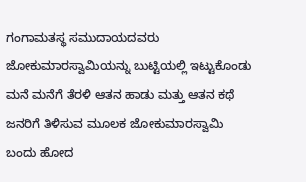ಗಂಗಾಮತಸ್ಥ ಸಮುದಾಯದವರು ಜೋಕುಮಾರಸ್ವಾಮಿಯನ್ನು ಬುಟ್ಟಿಯಲ್ಲಿ ಇಟ್ಟುಕೊಂಡು ಮನೆ ಮನೆಗೆ ತೆರಳಿ ಆತನ ಹಾಡು ಮತ್ತು ಆತನ ಕಥೆ ಜನರಿಗೆ ತಿಳಿಸುವ ಮೂಲಕ ಜೋಕುಮಾರಸ್ವಾಮಿ ಬಂದು ಹೋದ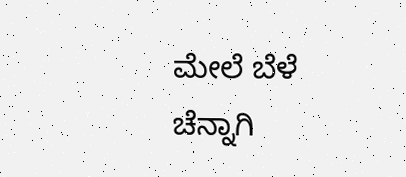ಮೇಲೆ ಬೆಳೆ ಚೆನ್ನಾಗಿ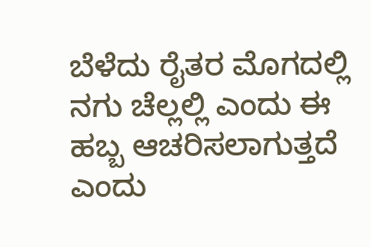ಬೆಳೆದು ರೈತರ ಮೊಗದಲ್ಲಿ ನಗು ಚೆಲ್ಲಲ್ಲಿ ಎಂದು ಈ ಹಬ್ಬ ಆಚರಿಸಲಾಗುತ್ತದೆ ಎಂದು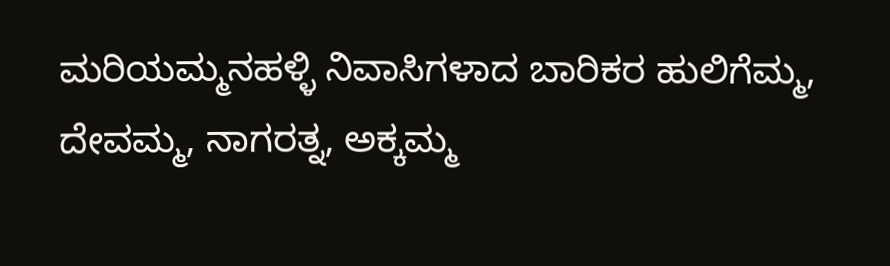ಮರಿಯಮ್ಮನಹಳ್ಳಿ ನಿವಾಸಿಗಳಾದ ಬಾರಿಕರ ಹುಲಿಗೆಮ್ಮ, ದೇವಮ್ಮ, ನಾಗರತ್ನ, ಅಕ್ಕಮ್ಮ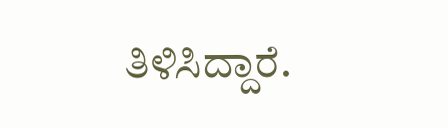ತಿಳಿಸಿದ್ದಾರೆ.